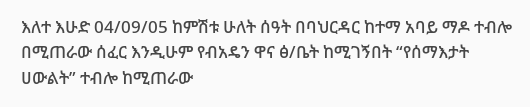እለተ እሁድ 04/09/05 ከምሽቱ ሁለት ሰዓት በባህርዳር ከተማ አባይ ማዶ ተብሎ በሚጠራው ሰፈር እንዲሁም የብአዴን ዋና ፅ/ቤት ከሚገኝበት “የሰማእታት ሀውልት” ተብሎ ከሚጠራው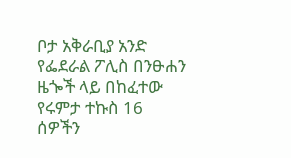ቦታ አቅራቢያ አንድ የፌደራል ፖሊስ በንፁሐን ዜጐች ላይ በከፈተው የሩምታ ተኩስ 16 ሰዎችን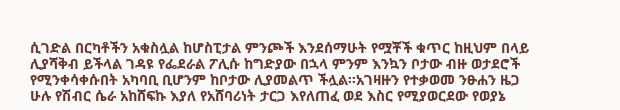ሲገድል በርካቶችን አቁስሏል ከሆስፒታል ምንጮች እንደሰማሁት የሟቾች ቁጥር ከዚህም በላይ ሊያሻቅብ ይችላል ገዳዩ የፌደራል ፖሊሱ ከግድያው በኋላ ምንም እንኳን ቦታው ብዙ ወታደሮች የሚንቀሳቀሱበት አካባቢ ቢሆንም ከቦታው ሊያመልጥ ችሏል።አገዛዙን የተቃወመ ንፁሐን ዜጋ ሁሉ የሽብር ሴራ አከሸፍኩ እያለ የአሸባሪነት ታርጋ እየለጠፈ ወደ እስር የሚያወርደው የወያኔ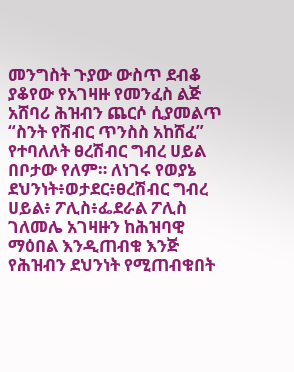መንግስት ጉያው ውስጥ ደብቆ ያቆየው የአገዛዙ የመንፈስ ልጅ አሸባሪ ሕዝብን ጨርሶ ሲያመልጥ “ስንት የሽብር ጥንስስ አከሸፈ” የተባለለት ፀረሽብር ግብረ ሀይል በቦታው የለም። ለነገሩ የወያኔ ደህንነት፥ወታደር፥ፀረሽብር ግብረ ሀይል፥ ፖሊስ፥ፌደራል ፖሊስ ገለመሌ አገዛዙን ከሕዝባዊ ማዕበል እንዲጠብቁ እንጅ የሕዝብን ደህንነት የሚጠብቁበት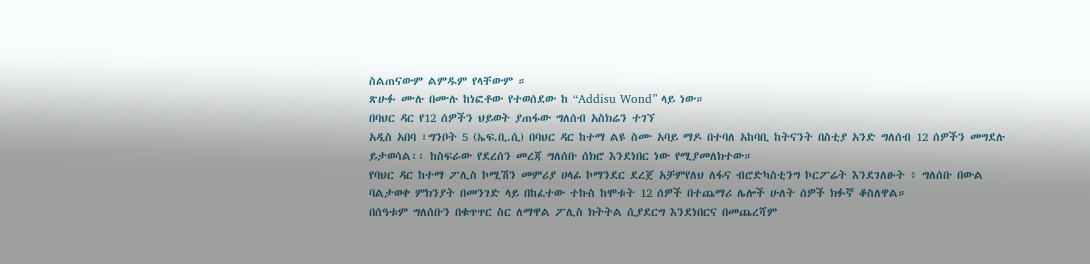ስልጠናውም ልምዱም የላቸውም ።
ጽሁፉ ሙሉ በሙሉ ከነፎቶው የተወሰደው ከ “Addisu Wond” ላይ ነው።
በባህር ዳር የ12 ሰዎችን ህይወት ያጠፋው ግለሰብ አስክሬን ተገኘ
አዲስ አበባ ፣ግንቦት 5 (ኤፍ.ቢ.ሲ) በባህር ዳር ከተማ ልዩ ስሙ አባይ ማዶ በተባለ አከባቢ ከትናንት በስቲያ አንድ ግለሰብ 12 ሰዎችን መግደሉ ይታወሳል፡፡ ከስፍራው የደረሰን መረጃ ግለሰቡ ሰክሮ እንደነበር ነው የሚያመለክተው።
የባህር ዳር ከተማ ፖሊስ ኮሚሽን መምሪያ ሀላፊ ኮማንደር ደረጀ አቻምየለህ ለፋና ብሮድካስቲንግ ኮርፖሬት እንደገለፁት ፥ ግለሰቡ በውል ባልታወቀ ምክንያት በመንገድ ላይ በከፈተው ተኩስ ከሞቱት 12 ሰዎች በተጨማሪ ሌሎች ሁለት ሰዎች ክፉኛ ቆስለዋል።
በሰዓቱም ግለሰቡን በቁጥጥር ስር ለማዋል ፖሊስ ክትትል ሲያደርግ እንደነበርና በመጨረሻም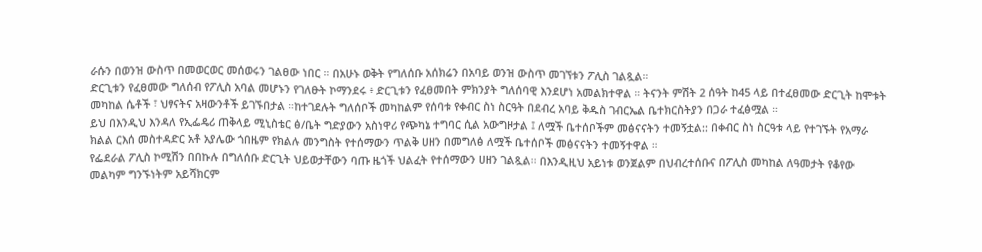ራሱን በወንዝ ውስጥ በመወርወር መሰወሩን ገልፀው ነበር ። በአሁኑ ወቅት የግለሰቡ አሰክሬን በአባይ ወንዝ ውስጥ መገኘቱን ፖሊስ ገልጿል።
ድርጊቱን የፈፀመው ግለሰብ የፖሊስ አባል መሆኑን የገለፁት ኮማንደሩ ፥ ድርጊቱን የፈፀመበት ምክንያት ግለሰባዊ እንደሆነ አመልክተዋል ። ትናንት ምሽት 2 ሰዓት ከ45 ላይ በተፈፀመው ድርጊት ከሞቱት መካከል ሴቶች ፣ ህፃናትና አዛውንቶች ይገኙበታል ።ከተገደሉት ግለሰቦች መካከልም የሰባቱ የቀብር ስነ ስርዓት በደብረ አባይ ቅዱስ ገብርኤል ቤተክርስትያን በጋራ ተፈፅሟል ።
ይህ በእንዲህ እንዳለ የኢፌዴሪ ጠቅላይ ሚኒስቴር ፅ/ቤት ግድያውን አስነዋሪ የጭካኔ ተግባር ሲል አውግዞታል ፤ ለሟች ቤተሰቦችም መፅናናትን ተመኝቷል:: በቀብር ስነ ስርዓቱ ላይ የተገኙት የአማራ ክልል ርእሰ መስተዳድር አቶ አያሌው ጎበዜም የክልሉ መንግስት የተሰማውን ጥልቅ ሀዘን በመግለፅ ለሟች ቤተሰቦች መፅናናትን ተመኝተዋል ።
የፌደራል ፖሊስ ኮሚሽን በበኩሉ በግለሰቡ ድርጊት ህይወታቸውን ባጡ ዜጎች ህልፈት የተሰማውን ሀዘን ገልጿል፡፡ በእንዲዚህ አይነቱ ወንጀልም በህብረተሰቡና በፖሊስ መካከል ለዓመታት የቆየው መልካም ግንኙነትም አይሻክርም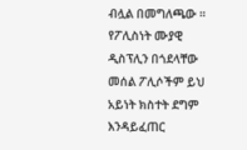ብሏል በመግለጫው ፡፡
የፖሊስነት ሙያዊ ዲስፕሊን በጎደላቸው መሰል ፖሊሶችም ይህ አይነት ክስተት ደግም እንዳይፈጠር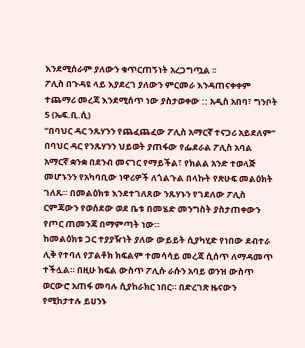እንደሚሰራም ያለውን ቁጥርጠኝነት አረጋግጧል ፡፡
ፖሊስ በጉዳዩ ላይ እያደረገ ያለውን ምርመራ እንዳጠናቀቀም ተጨማሪ መረጃ እንደሚሰጥ ነው ያስታወቀው :: አዲስ አበባ፣ ግንቦት 5 (ኤፍ.ቢ.ሲ)
“በባህር ዳር ንጹሃንን የጨፈጨፈው ፖሊስ አማርኛ ተናጋሪ አይደለም”
በባህር ዳር የንጹሃንን ህይወት ያጠፋው የፌደራል ፖሊስ አባል አማርኛ ቋንቋ በደንብ መናገር የማይችል፣ የክልል አንድ ተወላጅ መሆኑንን የአካባቢው ነዋሪዎች ለጎልጉል በላኩት የጽሁፍ መልዕክት ገለጹ። በመልዕክቱ እንደተገለጸው ንጹሃኑን የገደለው ፖሊስ ርምጃውን የወሰደው ወደ ቤቱ በመሄድ መንግስት ያስታጠቀውን የጦር ጠመንጃ በማምጣት ነው።
ከመልዕክቱ ጋር ተያያዥነት ያለው ውይይት ሲያካሂድ የነበው ደብተራ ሊቅ የተባለ የፓልቶክ ክፍልም ተመሳሳይ መረጃ ሲሰጥ ለማዳመጥ ተችሏል። በዚሁ ክፍል ውስጥ ፖሊሱ ራሱን አባይ ወንዝ ውስጥ ወርውሮ አጠፋ መባሉ ሲያከራክር ነበር። በድረገጽ ዜናውን የሚከታተሉ ይሀንኑ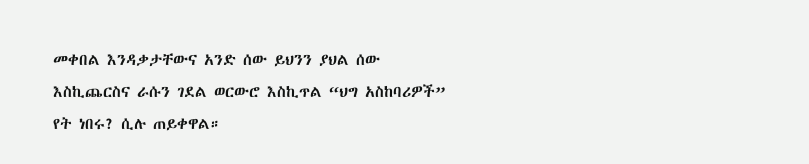መቀበል እንዳቃታቸውና አንድ ሰው ይህንን ያህል ሰው እስኪጨርስና ራሱን ገደል ወርውሮ እስኪጥል “ህግ አስከባሪዎች” የት ነበሩ? ሲሉ ጠይቀዋል።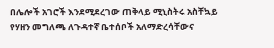በሌሎች አገሮች እንደሚደረገው ጠቅላይ ሚኒስትሩ አስቸኳይ የሃዘን መግለጫ ለጉዳተኛ ቤተሰቦች አለማድረሳቸውና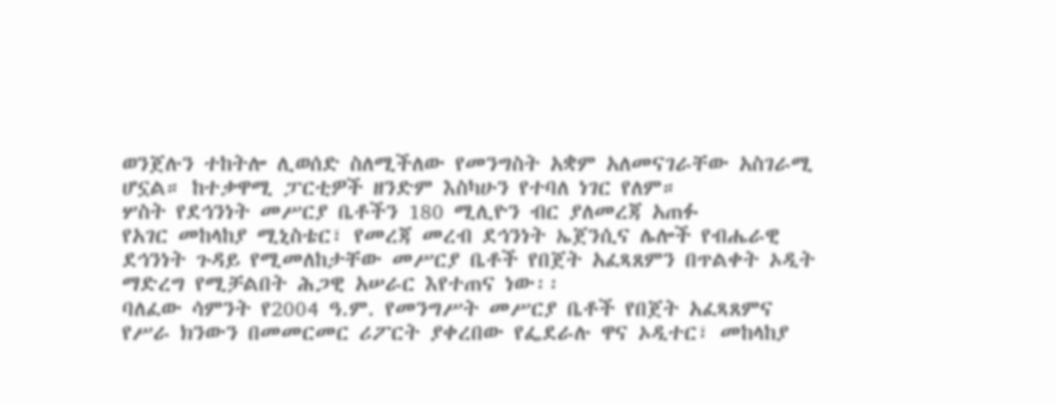ወንጀሉን ተከትሎ ሊወሰድ ስለሚችለው የመንግስት አቋም አለመናገራቸው አስገራሚ ሆኗል። ከተቃዋሚ ፓርቲዎች ዘንድም እስካሁን የተባለ ነገር የለም።
ሦስት የደኅንነት መሥርያ ቤቶችን 180 ሚሊዮን ብር ያለመረጃ አጠፉ
የአገር መከላከያ ሚኒስቴር፣ የመረጃ መረብ ደኅንነት ኤጀንሲና ሌሎች የብሔራዊ ደኅንነት ጉዳይ የሚመለከታቸው መሥርያ ቤቶች የበጀት አፈጻጸምን በጥልቀት ኦዲት ማድረግ የሚቻልበት ሕጋዊ አሠራር እየተጠና ነው፡፡
ባለፈው ሳምንት የ2004 ዓ.ም. የመንግሥት መሥርያ ቤቶች የበጀት አፈጻጸምና የሥራ ክንውን በመመርመር ሪፖርት ያቀረበው የፌደራሉ ዋና ኦዲተር፣ መከላከያ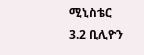ሚኒስቴር 3.2 ቢሊዮን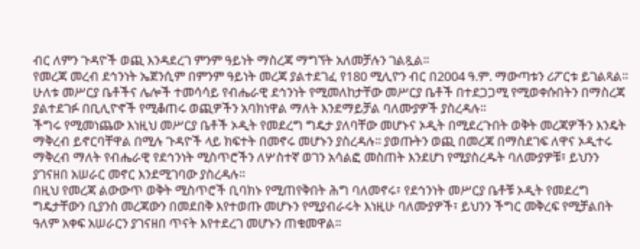ብር ለምን ጉዳዮች ወጪ እንዳደረገ ምንም ዓይነት ማስረጃ ማግኘት አለመቻሉን ገልጿል፡፡
የመረጃ መረብ ደኅንነት ኤጀንሲም በምንም ዓይነት መረጃ ያልተደገፈ የ180 ሚሊዮን ብር በ2004 ዓ.ም. ማውጣቱን ሪፖርቱ ይገልጻል፡፡ ሁለቱ መሥርያ ቤቶችና ሌሎች ተመሳሳይ የብሔራዊ ደኅንነት የሚመለከታቸው መሥርያ ቤቶች በተደጋጋሚ የሚወቀሱበትን በማስረጃ ያልተደገፉ በቢሊዮኖች የሚቆጠሩ ወጪዎችን አባክነዋል ማለት እንደማይቻል ባለሙያዎች ያስረዳሉ፡፡
ችግሩ የሚመነጨው እነዚህ መሥርያ ቤቶች ኦዲት የመደረግ ግዴታ ያለባቸው መሆኑና ኦዲት በሚደረጉበት ወቅት መረጃዎችን እንዴት ማቅረብ ይኖርባቸዋል በሚሉ ጉዳዮች ላይ ክፍተት በመኖሩ መሆኑን ያስረዳሉ፡፡ ያወጡትን ወጪ በመረጃ በማስደገፍ ለዋና ኦዲተሩ ማቅረብ ማለት የብሔራዊ የደኅንነት ሚስጥሮችን ለሦስተኛ ወገን አሳልፎ መስጠት እንደሆነ የሚያስረዱት ባለሙያዎቹ፣ ይህንን ያገናዘበ አሠራር መኖር እንደሚገባው ያስረዳሉ፡፡
በዚህ የመረጃ ልውውጥ ወቅት ሚስጥሮች ቢባክኑ የሚጠየቅበት ሕግ ባለመኖሩ፣ የደኅንነት መሥርያ ቤቶቹ ኦዲት የመደረግ ግዴታቸውን ቢያንስ መረጃውን በመደበቅ እየተወጡ መሆኑን የሚያብራሩት እነዚሁ ባለሙያዎች፣ ይህንን ችግር መቅረፍ የሚቻልበት ዓለም አቀፍ አሠራርን ያገናዘበ ጥናት እየተደረገ መሆኑን ጠቁመዋል፡፡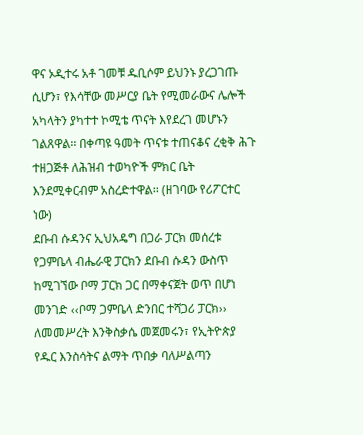ዋና ኦዲተሩ አቶ ገመቹ ዱቢሶም ይህንኑ ያረጋገጡ ሲሆን፣ የእሳቸው መሥርያ ቤት የሚመራውና ሌሎች አካላትን ያካተተ ኮሚቴ ጥናት እየደረገ መሆኑን ገልጸዋል፡፡ በቀጣዩ ዓመት ጥናቱ ተጠናቆና ረቂቅ ሕጉ ተዘጋጅቶ ለሕዝብ ተወካዮች ምክር ቤት እንደሚቀርብም አስረድተዋል፡፡ (ዘገባው የሪፖርተር ነው)
ደቡብ ሱዳንና ኢህአዴግ በጋራ ፓርክ መሰረቱ
የጋምቤላ ብሔራዊ ፓርክን ደቡብ ሱዳን ውስጥ ከሚገኘው ቦማ ፓርክ ጋር በማቀናጀት ወጥ በሆነ መንገድ ‹‹ቦማ ጋምቤላ ድንበር ተሻጋሪ ፓርክ›› ለመመሥረት እንቅስቃሴ መጀመሩን፣ የኢትዮጵያ የዱር እንስሳትና ልማት ጥበቃ ባለሥልጣን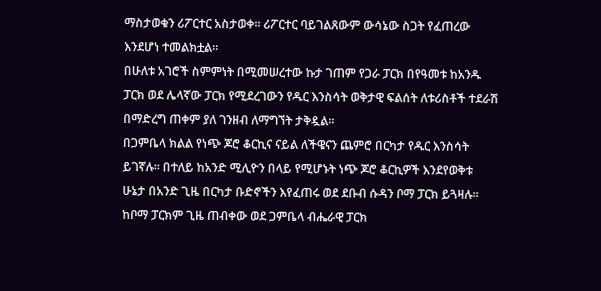ማስታወቁን ሪፖርተር አስታወቀ። ሪፖርተር ባይገልጸውም ውሳኔው ስጋት የፈጠረው እንደሆነ ተመልክቷል።
በሁለቱ አገሮች ስምምነት በሚመሠረተው ኩታ ገጠም የጋራ ፓርክ በየዓመቱ ከአንዱ ፓርክ ወደ ሌላኛው ፓርክ የሚደረገውን የዱር እንስሳት ወቅታዊ ፍልሰት ለቱሪስቶች ተደራሽ በማድረግ ጠቀም ያለ ገንዘብ ለማግኘት ታቅዷል፡፡
በጋምቤላ ክልል የነጭ ጆሮ ቆርኪና ናይል ለችዌናን ጨምሮ በርካታ የዱር እንስሳት ይገኛሉ፡፡ በተለይ ከአንድ ሚሊዮን በላይ የሚሆኑት ነጭ ጆሮ ቆርኪዎች እንደየወቅቱ ሁኔታ በአንድ ጊዜ በርካታ ቡድኖችን እየፈጠሩ ወደ ደቡብ ሱዳን ቦማ ፓርክ ይጓዛሉ፡፡ ከቦማ ፓርክም ጊዜ ጠብቀው ወደ ጋምቤላ ብሔራዊ ፓርክ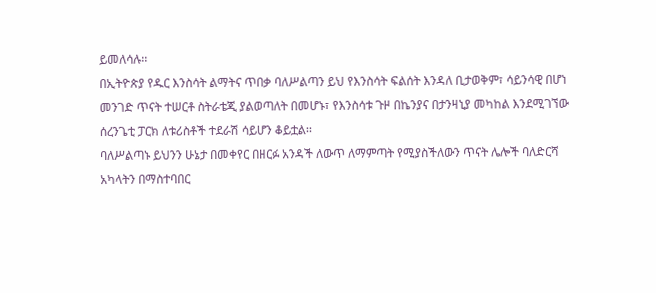ይመለሳሉ፡፡
በኢትዮጵያ የዱር እንስሳት ልማትና ጥበቃ ባለሥልጣን ይህ የእንስሳት ፍልሰት እንዳለ ቢታወቅም፣ ሳይንሳዊ በሆነ መንገድ ጥናት ተሠርቶ ስትራቴጂ ያልወጣለት በመሆኑ፣ የእንስሳቱ ጉዞ በኬንያና በታንዛኒያ መካከል እንደሚገኘው ሰረንጌቲ ፓርክ ለቱሪስቶች ተደራሽ ሳይሆን ቆይቷል፡፡
ባለሥልጣኑ ይህንን ሁኔታ በመቀየር በዘርፉ አንዳች ለውጥ ለማምጣት የሚያስችለውን ጥናት ሌሎች ባለድርሻ አካላትን በማስተባበር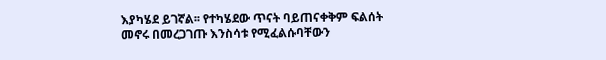እያካሄደ ይገኛል፡፡ የተካሄደው ጥናት ባይጠናቀቅም ፍልሰት መኖሩ በመረጋገጡ እንስሳቱ የሚፈልሱባቸውን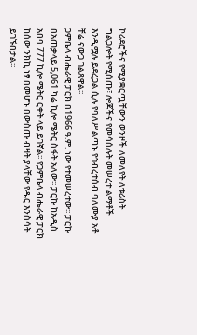ኮሪደሮችና የሚያቋርጧቸውን ወንዞች ለመለየት ለቱሪስት ግልጋሎት የሚሰጡ፣ ሎጆችና የመሳሰሉት መሠረተ ልማቶች እንዲሟሉ ይደረጋል ሲሉ የባለሥልጣኑ የኅብረተሰብ ባለሙያ አቶ ቸሬ ናውጋ ገልጸዋል፡፡
ጋምቤላ ብሔራዊ ፓርክ በ1966 ዓ.ም. ነው የተመሠረተው፡፡ ፓርኩ በአጠቃላይ 5,061 ካሬ ኪሎ ሜትር ስፋት አለው፡፡ ፓርኩ ከአዲስ አበባ 777 ኪሎ ሜትር ርቀት ላይ ይገኛል፡፡ የጋምቤላ ብሔራዊ ፓርክ ከሰው ንክኪ ነፃ በመሆኑ በውስጡ ብዛት ያላቸው የዱር እንስሳት ይገኙበታል፡፡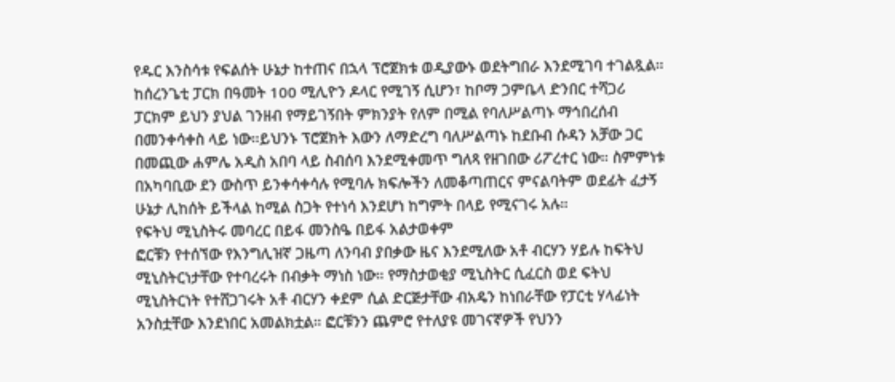የዱር እንስሳቱ የፍልሰት ሁኔታ ከተጠና በኋላ ፕሮጀክቱ ወዲያውኑ ወደትግበራ እንደሚገባ ተገልጿል፡፡ ከሰረንጌቲ ፓርክ በዓመት 100 ሚሊዮን ዶላር የሚገኝ ሲሆን፣ ከቦማ ጋምቤላ ድንበር ተሻጋሪ ፓርክም ይህን ያህል ገንዘብ የማይገኝበት ምክንያት የለም በሚል የባለሥልጣኑ ማኅበረሰብ በመንቀሳቀስ ላይ ነው፡፡ይህንኑ ፕሮጀክት እውን ለማድረግ ባለሥልጣኑ ከደቡብ ሱዳን አቻው ጋር በመጪው ሐምሌ አዲስ አበባ ላይ ስብሰባ እንደሚቀመጥ ግለጻ የዘገበው ሪፖረተር ነው። ስምምነቱ በአካባቢው ደን ውስጥ ይንቀሳቀሳሉ የሚባሉ ክፍሎችን ለመቆጣጠርና ምናልባትም ወደፊት ፈታኝ ሁኔታ ሊከሰት ይችላል ከሚል ስጋት የተነሳ እንደሆነ ከግምት በላይ የሚናገሩ አሉ።
የፍትህ ሚኒስትሩ መባረር በይፋ መንስዔ በይፋ አልታወቀም
ፎርቹን የተሰኘው የእንግሊዝኛ ጋዜጣ ለንባብ ያበቃው ዜና እንደሚለው አቶ ብርሃን ሃይሉ ከፍትህ ሚኒስትርነታቸው የተባረሩት በብቃት ማነስ ነው። የማስታወቂያ ሚኒስትር ሲፈርስ ወደ ፍትህ ሚኒስትርነት የተሸጋገሩት አቶ ብርሃን ቀደም ሲል ድርጅታቸው ብአዴን ከነበራቸው የፓርቲ ሃላፊነት አንስቷቸው እንደነበር አመልክቷል። ፎርቹንን ጨምሮ የተለያዩ መገናኛዎች የህንን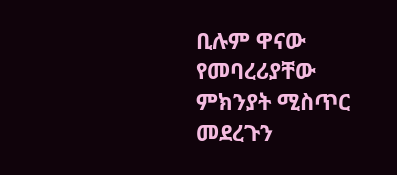ቢሉም ዋናው የመባረሪያቸው ምክንያት ሚስጥር መደረጉን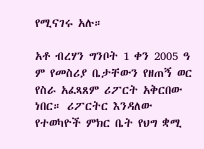የሚናገሩ አሉ።

አቶ ብረሃን ግንቦት 1 ቀን 2005 ዓ ም የመስሪያ ቤታቸውን የዘጠኝ ወር የስራ አፈጻጸም ሪፖርት አቅርበው ነበር። ሪፖርትር እንዳለው የተወካዮች ምክር ቤት የህግ ቋሚ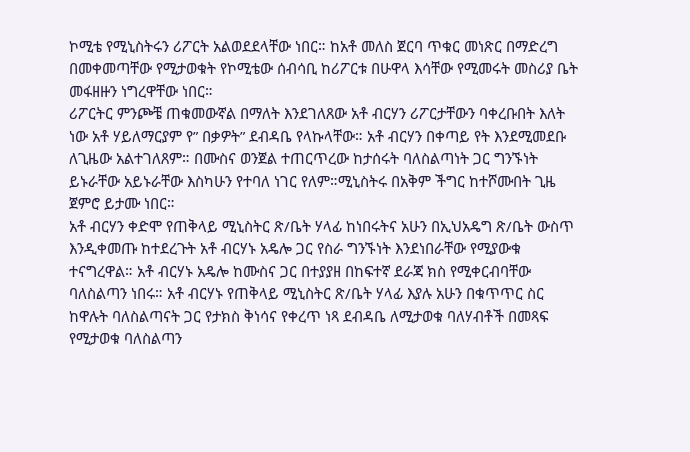ኮሚቴ የሚኒስትሩን ሪፖርት አልወደደላቸው ነበር። ከአቶ መለስ ጀርባ ጥቁር መነጽር በማድረግ በመቀመጣቸው የሚታወቁት የኮሚቴው ሰብሳቢ ከሪፖርቱ በሁዋላ እሳቸው የሚመሩት መስሪያ ቤት መፋዘዙን ነግረዋቸው ነበር።
ሪፖርትር ምንጮቼ ጠቁመውኛል በማለት እንደገለጸው አቶ ብርሃን ሪፖርታቸውን ባቀረቡበት እለት ነው አቶ ሃይለማርያም የ” በቃዎት” ደብዳቤ የላኩላቸው። አቶ ብርሃን በቀጣይ የት እንደሚመደቡ ለጊዜው አልተገለጸም። በሙስና ወንጀል ተጠርጥረው ከታሰሩት ባለስልጣነት ጋር ግንኙነት ይኑራቸው አይኑራቸው እስካሁን የተባለ ነገር የለም።ሚኒስትሩ በአቅም ችግር ከተሾሙበት ጊዜ ጀምሮ ይታሙ ነበር።
አቶ ብርሃን ቀድሞ የጠቅላይ ሚኒስትር ጽ/ቤት ሃላፊ ከነበሩትና አሁን በኢህአዴግ ጽ/ቤት ውስጥ እንዲቀመጡ ከተደረጉት አቶ ብርሃኑ አዴሎ ጋር የስራ ግንኙነት እንደነበራቸው የሚያውቁ ተናግረዋል። አቶ ብርሃኑ አዴሎ ከሙስና ጋር በተያያዘ በከፍተኛ ደራጃ ክስ የሚቀርብባቸው ባለስልጣን ነበሩ። አቶ ብርሃኑ የጠቅላይ ሚኒስትር ጽ/ቤት ሃላፊ እያሉ አሁን በቁጥጥር ስር ከዋሉት ባለስልጣናት ጋር የታክስ ቅነሳና የቀረጥ ነጻ ደብዳቤ ለሚታወቁ ባለሃብቶች በመጻፍ የሚታወቁ ባለስልጣን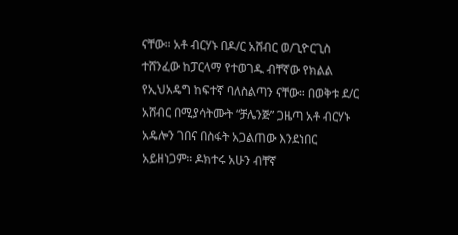ናቸው። አቶ ብርሃኑ በዶ/ር አሸብር ወ/ጊዮርጊስ ተሸንፈው ከፓርላማ የተወገዱ ብቸኛው የክልል የኢህአዴግ ከፍተኛ ባለስልጣን ናቸው። በወቅቱ ደ/ር አሸብር በሚያሳትሙት “ቻሌንጅ” ጋዜጣ አቶ ብርሃኑ አዴሎን ገበና በስፋት አጋልጠው እንደነበር አይዘነጋም። ዶክተሩ አሁን ብቸኛ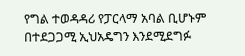የግል ተወዳዳሪ የፓርላማ አባል ቢሆኑም በተደጋጋሚ ኢህአዴግን እንደሚደግፉ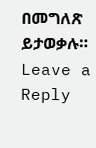በመግለጽ ይታወቃሉ።
Leave a Reply